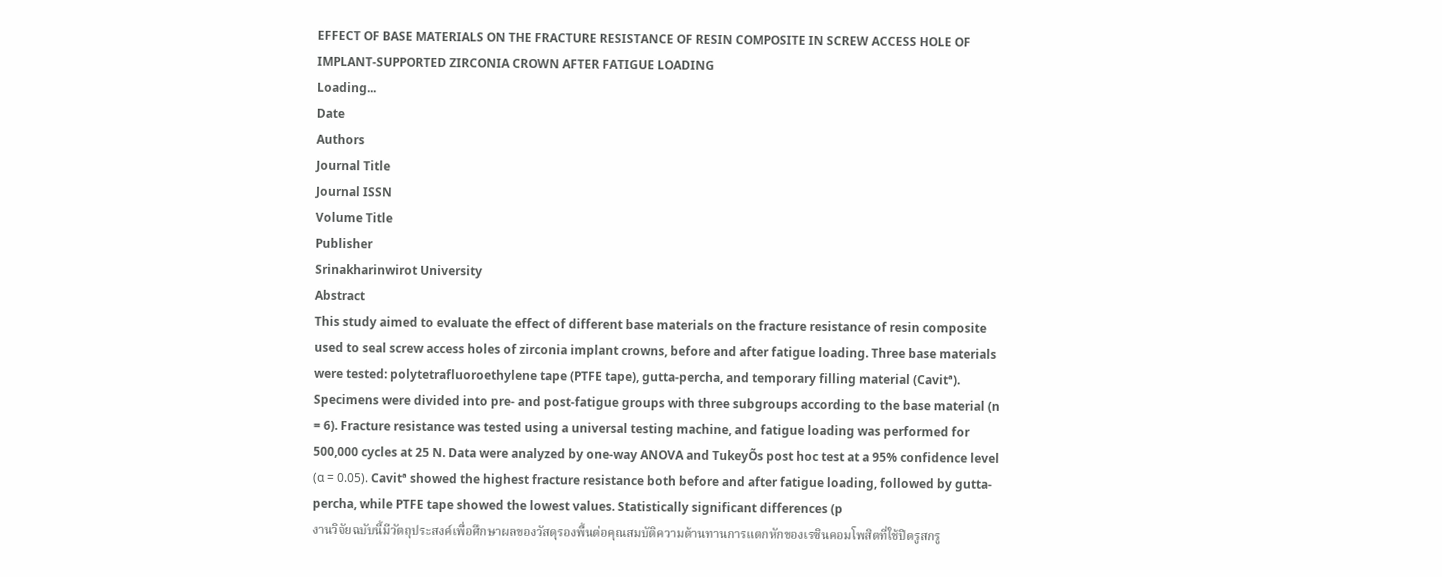EFFECT OF BASE MATERIALS ON THE FRACTURE RESISTANCE OF RESIN COMPOSITE IN SCREW ACCESS HOLE OF IMPLANT-SUPPORTED ZIRCONIA CROWN AFTER FATIGUE LOADING
Loading...
Date
Authors
Journal Title
Journal ISSN
Volume Title
Publisher
Srinakharinwirot University
Abstract
This study aimed to evaluate the effect of different base materials on the fracture resistance of resin composite used to seal screw access holes of zirconia implant crowns, before and after fatigue loading. Three base materials were tested: polytetrafluoroethylene tape (PTFE tape), gutta-percha, and temporary filling material (Cavitª). Specimens were divided into pre- and post-fatigue groups with three subgroups according to the base material (n = 6). Fracture resistance was tested using a universal testing machine, and fatigue loading was performed for 500,000 cycles at 25 N. Data were analyzed by one-way ANOVA and TukeyÕs post hoc test at a 95% confidence level (α = 0.05). Cavitª showed the highest fracture resistance both before and after fatigue loading, followed by gutta-percha, while PTFE tape showed the lowest values. Statistically significant differences (p
งานวิจัยฉบับนี้มีวัตถุประสงค์เพื่อศึกษาผลของวัสดุรองพื้นต่อคุณสมบัติความต้านทานการแตกหักของเรซินคอมโพสิตที่ใช้ปิดรูสกรู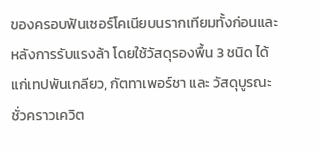ของครอบฟันเซอร์โคเนียบนรากเทียมทั้งก่อนและหลังการรับแรงล้า โดยใช้วัสดุรองพื้น 3 ชนิด ได้แก่เทปพันเกลียว, กัตทาเพอร์ชา และ วัสดุบูรณะชั่วคราวเควิต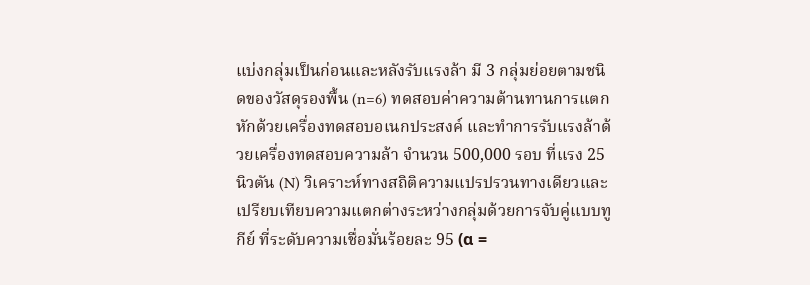แบ่งกลุ่มเป็นก่อนและหลังรับแรงล้า มี 3 กลุ่มย่อยตามชนิดของวัสดุรองพื้น (n=6) ทดสอบค่าความต้านทานการแตกหักด้วยเครื่องทดสอบอเนกประสงค์ และทำการรับแรงล้าด้วยเครื่องทดสอบความล้า จำนวน 500,000 รอบ ที่แรง 25 นิวตัน (N) วิเคราะห์ทางสถิติความแปรปรวนทางเดียวและเปรียบเทียบความแตกต่างระหว่างกลุ่มด้วยการจับคู่แบบทูกีย์ ที่ระดับความเชื่อมั่นร้อยละ 95 (α =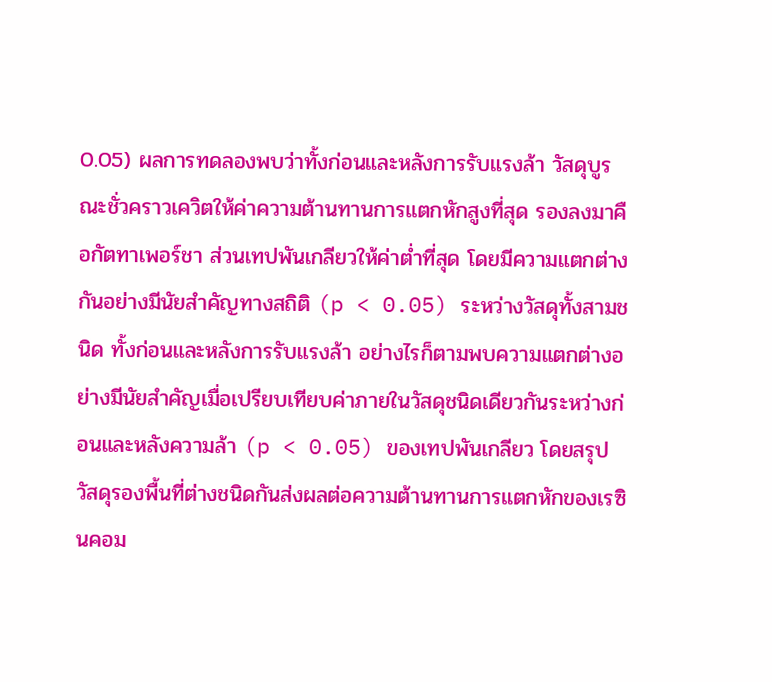0.05) ผลการทดลองพบว่าทั้งก่อนและหลังการรับแรงล้า วัสดุบูรณะชั่วคราวเควิตให้ค่าความต้านทานการแตกหักสูงที่สุด รองลงมาคือกัตทาเพอร์ชา ส่วนเทปพันเกลียวให้ค่าต่ำที่สุด โดยมีความแตกต่างกันอย่างมีนัยสำคัญทางสถิติ (p < 0.05) ระหว่างวัสดุทั้งสามชนิด ทั้งก่อนและหลังการรับแรงล้า อย่างไรก็ตามพบความแตกต่างอย่างมีนัยสำคัญเมื่อเปรียบเทียบค่าภายในวัสดุชนิดเดียวกันระหว่างก่อนและหลังความล้า (p < 0.05) ของเทปพันเกลียว โดยสรุปวัสดุรองพื้นที่ต่างชนิดกันส่งผลต่อความต้านทานการแตกหักของเรซินคอม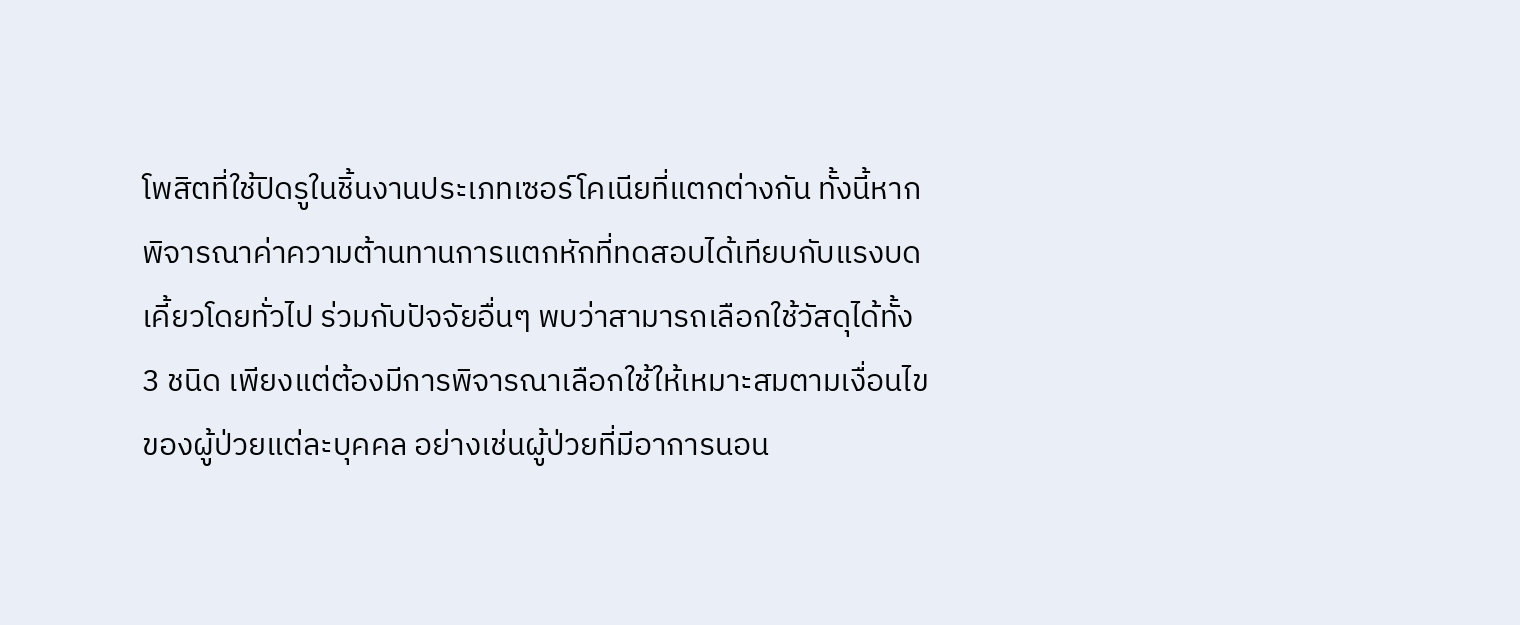โพสิตที่ใช้ปิดรูในชิ้นงานประเภทเซอร์โคเนียที่แตกต่างกัน ทั้งนี้หากพิจารณาค่าความต้านทานการแตกหักที่ทดสอบได้เทียบกับแรงบดเคี้ยวโดยทั่วไป ร่วมกับปัจจัยอื่นๆ พบว่าสามารถเลือกใช้วัสดุได้ทั้ง 3 ชนิด เพียงแต่ต้องมีการพิจารณาเลือกใช้ให้เหมาะสมตามเงื่อนไขของผู้ป่วยแต่ละบุคคล อย่างเช่นผู้ป่วยที่มีอาการนอน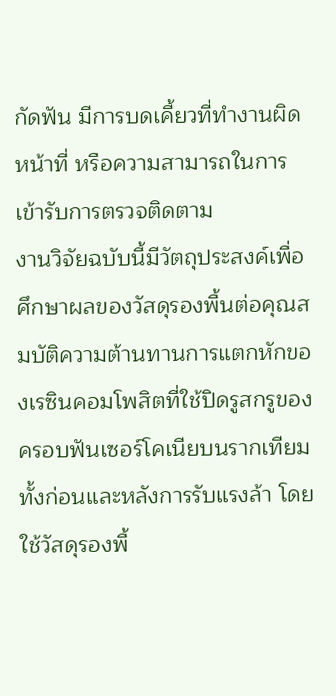กัดฟัน มีการบดเคี้ยวที่ทำงานผิดหน้าที่ หรือความสามารถในการเข้ารับการตรวจติดตาม
งานวิจัยฉบับนี้มีวัตถุประสงค์เพื่อศึกษาผลของวัสดุรองพื้นต่อคุณสมบัติความต้านทานการแตกหักของเรซินคอมโพสิตที่ใช้ปิดรูสกรูของครอบฟันเซอร์โคเนียบนรากเทียมทั้งก่อนและหลังการรับแรงล้า โดยใช้วัสดุรองพื้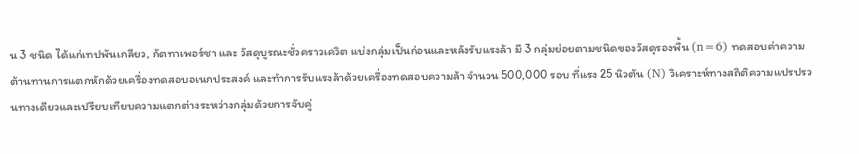น 3 ชนิด ได้แก่เทปพันเกลียว, กัตทาเพอร์ชา และ วัสดุบูรณะชั่วคราวเควิต แบ่งกลุ่มเป็นก่อนและหลังรับแรงล้า มี 3 กลุ่มย่อยตามชนิดของวัสดุรองพื้น (n=6) ทดสอบค่าความต้านทานการแตกหักด้วยเครื่องทดสอบอเนกประสงค์ และทำการรับแรงล้าด้วยเครื่องทดสอบความล้า จำนวน 500,000 รอบ ที่แรง 25 นิวตัน (N) วิเคราะห์ทางสถิติความแปรปรวนทางเดียวและเปรียบเทียบความแตกต่างระหว่างกลุ่มด้วยการจับคู่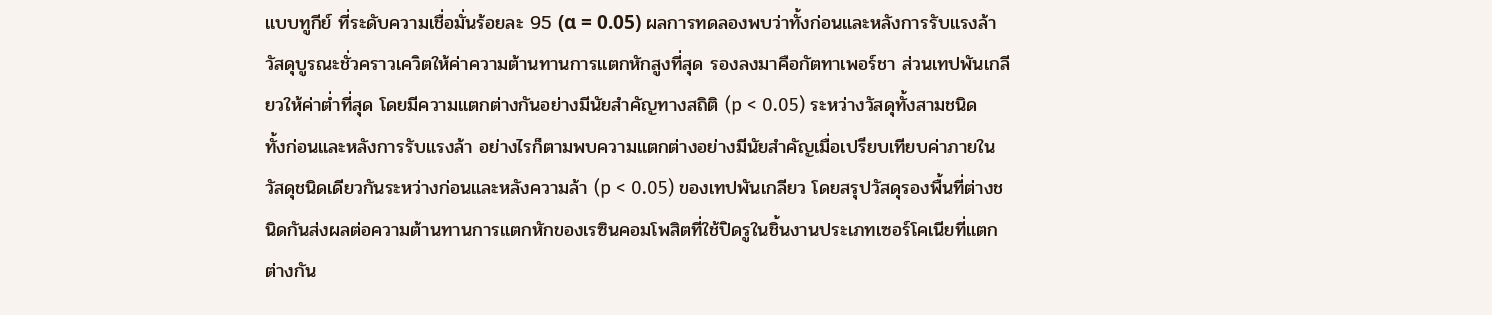แบบทูกีย์ ที่ระดับความเชื่อมั่นร้อยละ 95 (α = 0.05) ผลการทดลองพบว่าทั้งก่อนและหลังการรับแรงล้า วัสดุบูรณะชั่วคราวเควิตให้ค่าความต้านทานการแตกหักสูงที่สุด รองลงมาคือกัตทาเพอร์ชา ส่วนเทปพันเกลียวให้ค่าต่ำที่สุด โดยมีความแตกต่างกันอย่างมีนัยสำคัญทางสถิติ (p < 0.05) ระหว่างวัสดุทั้งสามชนิด ทั้งก่อนและหลังการรับแรงล้า อย่างไรก็ตามพบความแตกต่างอย่างมีนัยสำคัญเมื่อเปรียบเทียบค่าภายในวัสดุชนิดเดียวกันระหว่างก่อนและหลังความล้า (p < 0.05) ของเทปพันเกลียว โดยสรุปวัสดุรองพื้นที่ต่างชนิดกันส่งผลต่อความต้านทานการแตกหักของเรซินคอมโพสิตที่ใช้ปิดรูในชิ้นงานประเภทเซอร์โคเนียที่แตกต่างกัน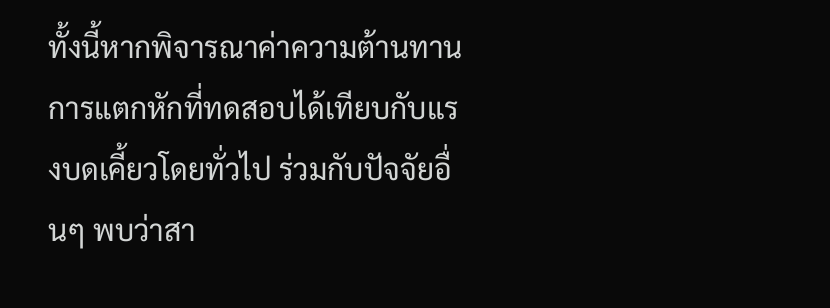ทั้งนี้หากพิจารณาค่าความต้านทานการแตกหักที่ทดสอบได้เทียบกับแรงบดเคี้ยวโดยทั่วไป ร่วมกับปัจจัยอื่นๆ พบว่าสา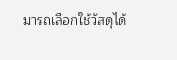มารถเลือกใช้วัสดุได้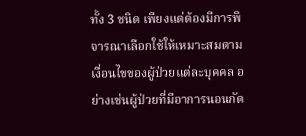ทั้ง 3 ชนิด เพียงแต่ต้องมีการพิจารณาเลือกใช้ให้เหมาะสมตามเงื่อนไขของผู้ป่วยแต่ละบุคคล อย่างเช่นผู้ป่วยที่มีอาการนอนกัด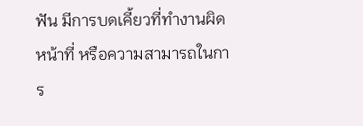ฟัน มีการบดเคี้ยวที่ทำงานผิดหน้าที่ หรือความสามารถในการ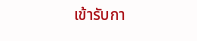เข้ารับกา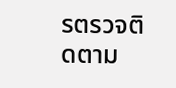รตรวจติดตาม